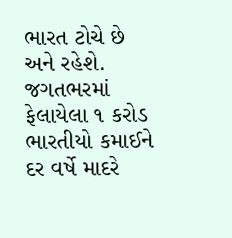ભારત ટોચે છે અને રહેશે. જગતભરમાં ફેલાયેલા ૧ કરોડ ભારતીયો કમાઈને દર વર્ષે માદરે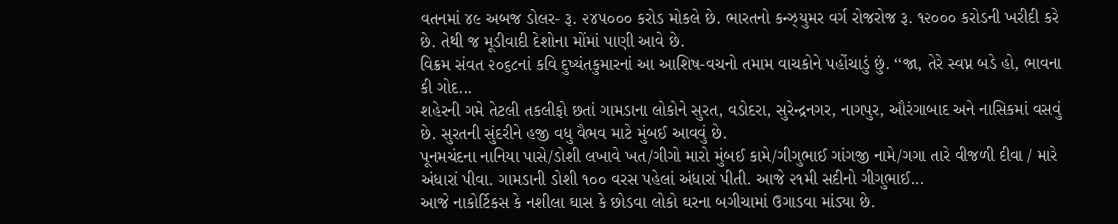વતનમાં ૪૯ અબજ ડોલર- રૂ. ૨૪૫૦૦૦ કરોડ મોકલે છે. ભારતનો કન્ઝ્યુમર વર્ગ રોજરોજ રૂ. ૧૨૦૦૦ કરોડની ખરીદી કરે છે. તેથી જ મૂડીવાદી દેશોના મોંમાં પાણી આવે છે.
વિક્રમ સંવત ૨૦૬૮નાં કવિ દુષ્યંતકુમારનાં આ આશિષ-વચનો તમામ વાચકોને પહોંચાડું છું. ‘‘જા, તેરે સ્વપ્ન બડે હો, ભાવના કી ગોદ...
શહેરની ગમે તેટલી તકલીફો છતાં ગામડાના લોકોને સુરત, વડોદરા, સુરેન્દ્રનગર, નાગપુર, ઔરંગાબાદ અને નાસિકમાં વસવું છે. સુરતની સુંદરીને હજી વધુ વૈભવ માટે મુંબઈ આવવું છે.
પૂનમચંદના નાનિયા પાસે/ડોશી લખાવે ખત/ગીગો મારો મુંબઈ કામે/ગીગુભાઈ ગાંગજી નામે/ગગા તારે વીજળી દીવા / મારે અંધારાં પીવા. ગામડાની ડોશી ૧૦૦ વરસ પહેલાં અંધારાં પીતી. આજે ૨૧મી સદીનો ગીગુભાઈ...
આજે નાકોર્ટિકસ કે નશીલા ઘાસ કે છોડવા લોકો ઘરના બગીચામાં ઉગાડવા માંડ્યા છે.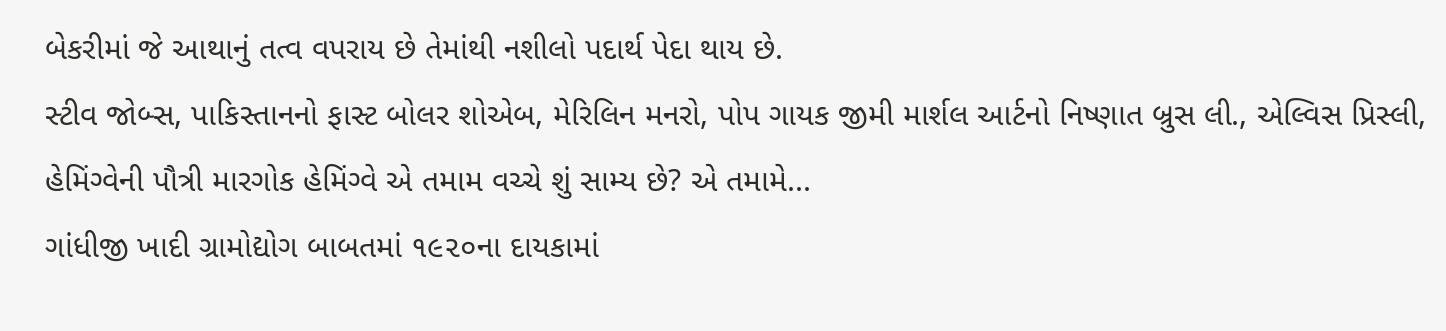બેકરીમાં જે આથાનું તત્વ વપરાય છે તેમાંથી નશીલો પદાર્થ પેદા થાય છે.
સ્ટીવ જોબ્સ, પાકિસ્તાનનો ફાસ્ટ બોલર શોએબ, મેરિલિન મનરો, પોપ ગાયક જીમી માર્શલ આર્ટનો નિષ્ણાત બ્રુસ લી., એલ્વિસ પ્રિસ્લી, હેમિંગ્વેની પૌત્રી મારગોક હેમિંગ્વે એ તમામ વચ્ચે શું સામ્ય છે? એ તમામે...
ગાંધીજી ખાદી ગ્રામોદ્યોગ બાબતમાં ૧૯૨૦ના દાયકામાં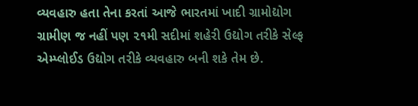વ્યવહારુ હતા તેના કરતાં આજે ભારતમાં ખાદી ગ્રામોદ્યોગ ગ્રામીણ જ નહીં પણ ૨૧મી સદીમાં શહેરી ઉદ્યોગ તરીકે સેલ્ફ એમ્પ્લોઈડ ઉદ્યોગ તરીકે વ્યવહારુ બની શકે તેમ છે.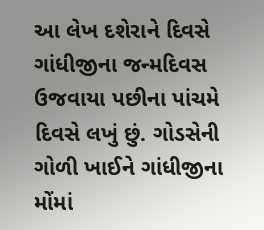આ લેખ દશેરાને દિવસે ગાંધીજીના જન્મદિવસ ઉજવાયા પછીના પાંચમે દિવસે લખું છું. ગોડસેની ગોળી ખાઈને ગાંધીજીના મોંમાં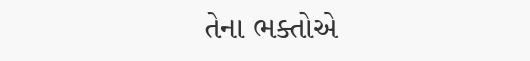તેના ભક્તોએ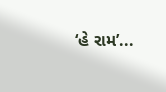‘હે રામ’...